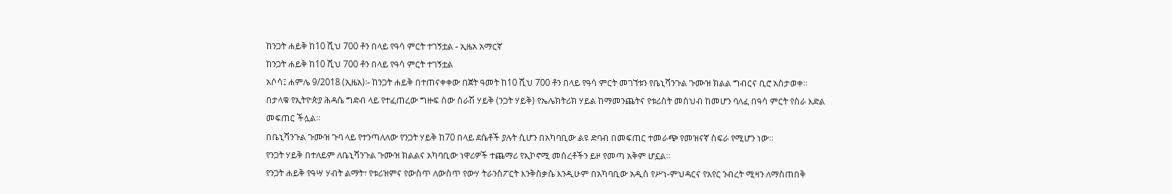ከንጋት ሐይቅ ከ10 ሺህ 700 ቶን በላይ የዓሳ ምርት ተገኝቷል - ኢዜአ አማርኛ
ከንጋት ሐይቅ ከ10 ሺህ 700 ቶን በላይ የዓሳ ምርት ተገኝቷል
አሶሳ፤ ሐምሌ 9/2018 (ኢዜአ)፡- ከንጋት ሐይቅ በተጠናቀቀው በጀት ዓመት ከ10 ሺህ 700 ቶን በላይ የዓሳ ምርት መገኘቱን የቤኒሻንጉል ጉሙዝ ክልል ግብርና ቢሮ አስታወቀ።
በታላቁ የኢትዮጵያ ሕዳሴ ግድብ ላይ የተፈጠረው ግዙፍ ሰው ሰራሽ ሃይቅ (ንጋት ሃይቅ) የኤሌክትሪክ ሃይል ከማመንጨትና የቱሪስት መስህብ ከመሆን ባለፈ በዓሳ ምርት የስራ እድል መፍጠር ችሏል።
በቤኒሻንጉል ጉሙዝ ጉባ ላይ የተንጣለለው የንጋት ሃይቅ ከ70 በላይ ደሴቶች ያሉት ሲሆን በአካባቢው ልዩ ድባብ በመፍጠር ተመራጭ የመዝናኛ ስፍራ የሚሆን ነው።
የንጋት ሃይቅ በተለይም ለቤኒሻንጉል ጉሙዝ ክልልና አካባቢው ነዋሪዎች ተጨማሪ የኢኮኖሚ መሰረቶችን ይዞ የመጣ አቅም ሆኗል።
የንጋት ሐይቅ የዓሣ ሃብት ልማት፣ የቱሪዝምና የውስጥ ለውስጥ የውሃ ትራንስፖርት እንቅስቃሴ እንዲሁም በአካባቢው አዲስ የሥነ-ምህዳርና የአየር ንብረት ሚዛን ለማስጠበቅ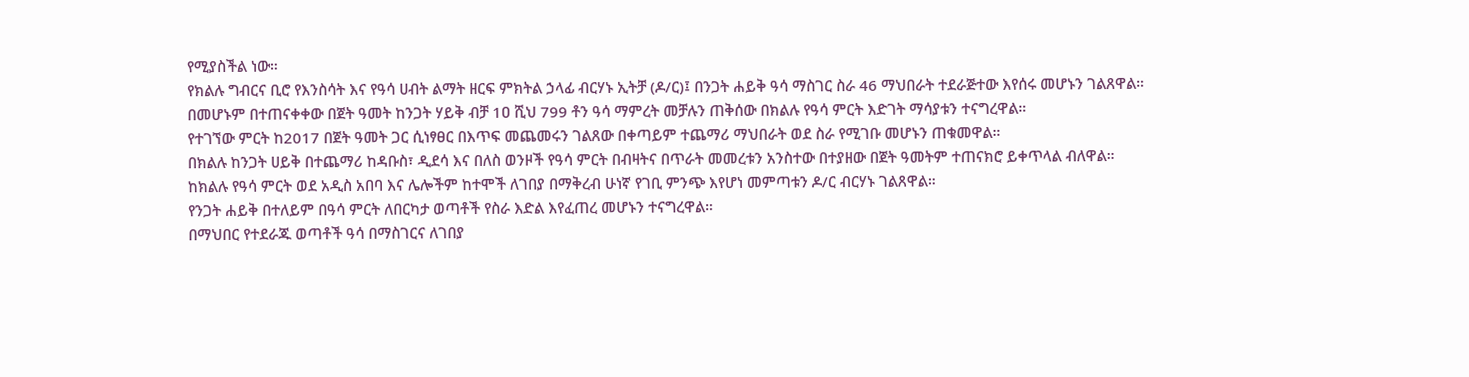የሚያስችል ነው።
የክልሉ ግብርና ቢሮ የእንስሳት እና የዓሳ ሀብት ልማት ዘርፍ ምክትል ኃላፊ ብርሃኑ ኢትቻ (ዶ/ር)፤ በንጋት ሐይቅ ዓሳ ማስገር ስራ 46 ማህበራት ተደራጅተው እየሰሩ መሆኑን ገልጸዋል።
በመሆኑም በተጠናቀቀው በጀት ዓመት ከንጋት ሃይቅ ብቻ 1ዐ ሺህ 799 ቶን ዓሳ ማምረት መቻሉን ጠቅሰው በክልሉ የዓሳ ምርት እድገት ማሳያቱን ተናግረዋል።
የተገኘው ምርት ከ2017 በጀት ዓመት ጋር ሲነፃፀር በእጥፍ መጨመሩን ገልጸው በቀጣይም ተጨማሪ ማህበራት ወደ ስራ የሚገቡ መሆኑን ጠቁመዋል።
በክልሉ ከንጋት ሀይቅ በተጨማሪ ከዳቡስ፣ ዲደሳ እና በለስ ወንዞች የዓሳ ምርት በብዛትና በጥራት መመረቱን አንስተው በተያዘው በጀት ዓመትም ተጠናክሮ ይቀጥላል ብለዋል።
ከክልሉ የዓሳ ምርት ወደ አዲስ አበባ እና ሌሎችም ከተሞች ለገበያ በማቅረብ ሁነኛ የገቢ ምንጭ እየሆነ መምጣቱን ዶ/ር ብርሃኑ ገልጸዋል።
የንጋት ሐይቅ በተለይም በዓሳ ምርት ለበርካታ ወጣቶች የስራ እድል እየፈጠረ መሆኑን ተናግረዋል።
በማህበር የተደራጁ ወጣቶች ዓሳ በማስገርና ለገበያ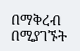በማቅረብ በሚያገኙት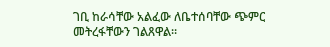ገቢ ከራሳቸው አልፈው ለቤተሰባቸው ጭምር መትረፋቸውን ገልጸዋል።